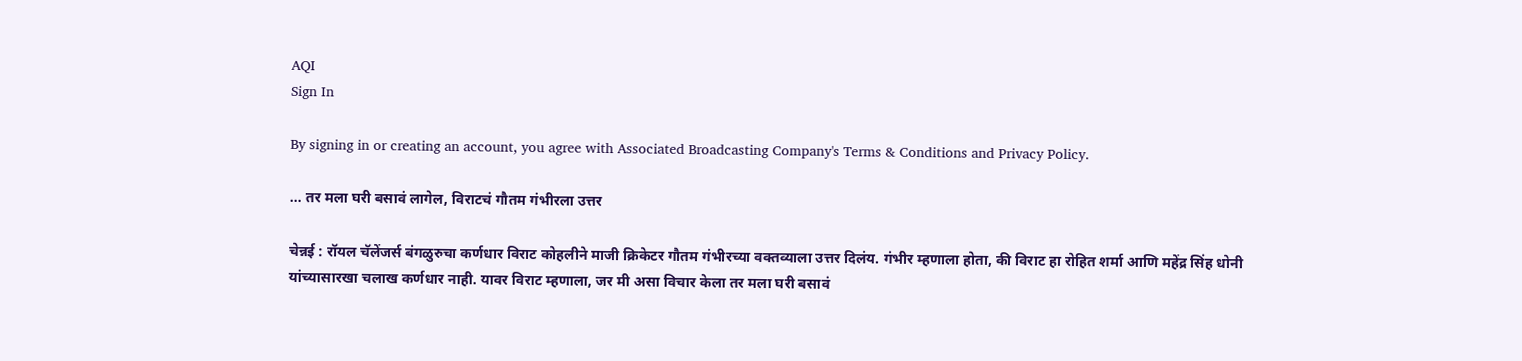AQI
Sign In

By signing in or creating an account, you agree with Associated Broadcasting Company's Terms & Conditions and Privacy Policy.

… तर मला घरी बसावं लागेल, विराटचं गौतम गंभीरला उत्तर

चेन्नई : रॉयल चॅलेंजर्स बंगळुरुचा कर्णधार विराट कोहलीने माजी क्रिकेटर गौतम गंभीरच्या वक्तव्याला उत्तर दिलंय. गंभीर म्हणाला होता, की विराट हा रोहित शर्मा आणि महेंद्र सिंह धोनी यांच्यासारखा चलाख कर्णधार नाही. यावर विराट म्हणाला, जर मी असा विचार केला तर मला घरी बसावं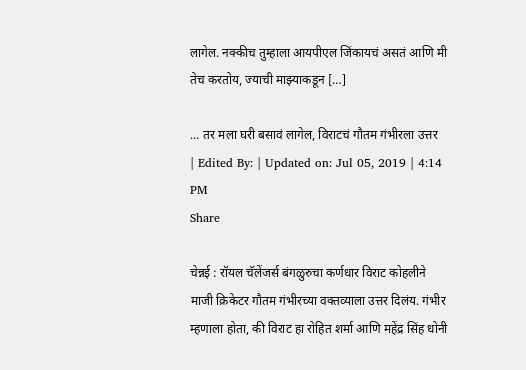लागेल. नक्कीच तुम्हाला आयपीएल जिंकायचं असतं आणि मी तेच करतोय, ज्याची माझ्याकडून […]

... तर मला घरी बसावं लागेल, विराटचं गौतम गंभीरला उत्तर
| Edited By: | Updated on: Jul 05, 2019 | 4:14 PM
Share

चेन्नई : रॉयल चॅलेंजर्स बंगळुरुचा कर्णधार विराट कोहलीने माजी क्रिकेटर गौतम गंभीरच्या वक्तव्याला उत्तर दिलंय. गंभीर म्हणाला होता, की विराट हा रोहित शर्मा आणि महेंद्र सिंह धोनी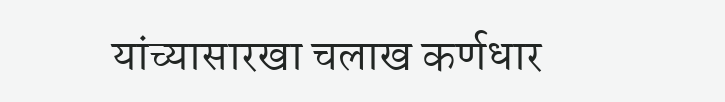यांच्यासारखा चलाख कर्णधार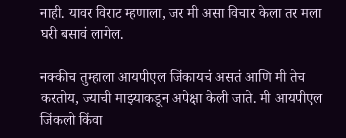नाही. यावर विराट म्हणाला, जर मी असा विचार केला तर मला घरी बसावं लागेल.

नक्कीच तुम्हाला आयपीएल जिंकायचं असतं आणि मी तेच करतोय, ज्याची माझ्याकडून अपेक्षा केली जाते. मी आयपीएल जिंकलो किंवा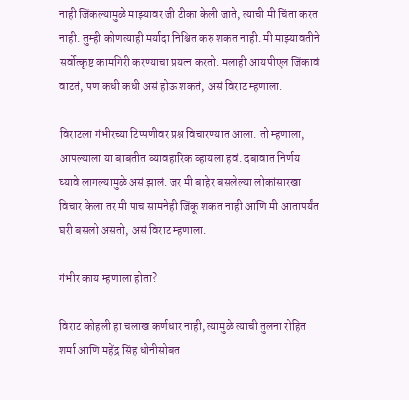नाही जिंकल्यामुळे माझ्यावर जी टीका केली जाते, त्याची मी चिंता करत नाही. तुम्ही कोणत्याही मर्यादा निश्चित करु शकत नाही. मी माझ्यावतीने सर्वोत्कृष्ट कामगिरी करण्याचा प्रयत्न करतो. मलाही आयपीएल जिंकावं वाटतं, पण कधी कधी असं होऊ शकतं, असं विराट म्हणाला.

विराटला गंभीरच्या टिप्पणीवर प्रश्न विचारण्यात आला. तो म्हणाला, आपल्याला या बाबतीत व्यावहारिक व्हायला हवं. दबावात निर्णय घ्यावे लागल्यामुळे असं झालं. जर मी बाहेर बसलेल्या लोकांसारखा विचार केला तर मी पाच सामनेही जिंकू शकत नाही आणि मी आतापर्यंत घरी बसलो असतो, असं विराट म्हणाला.

गंभीर काय म्हणाला होता?

विराट कोहली हा चलाख कर्णधार नाही, त्यामुळे त्याची तुलना रोहित शर्मा आणि महेंद्र सिंह धोनीसोबत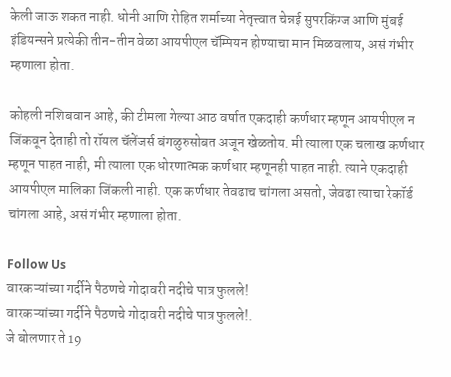केली जाऊ शकत नाही. धोनी आणि रोहित शर्माच्या नेतृत्त्वात चेन्नई सुपरकिंग्ज आणि मुंबई इंडियन्सने प्रत्येकी तीन-तीन वेळा आयपीएल चॅम्पियन होण्याचा मान मिळवलाय, असं गंभीर म्हणाला होता.

कोहली नशिबवान आहे, की टीमला गेल्या आठ वर्षात एकदाही कर्णधार म्हणून आयपीएल न जिंकवून देताही तो रॉयल चॅलेंजर्स बंगळुरुसोबत अजून खेळतोय. मी त्याला एक चलाख कर्णधार म्हणून पाहत नाही, मी त्याला एक धोरणात्मक कर्णधार म्हणूनही पाहत नाही. त्याने एकदाही आयपीएल मालिका जिंकली नाही. एक कर्णधार तेवढाच चांगला असतो, जेवढा त्याचा रेकॉर्ड चांगला आहे, असं गंभीर म्हणाला होता.

Follow Us
वारकऱ्यांच्या गर्दीने पैठणचे गोदावरी नदीचे पात्र फुलले!
वारकऱ्यांच्या गर्दीने पैठणचे गोदावरी नदीचे पात्र फुलले!.
जे बोलणार ते 19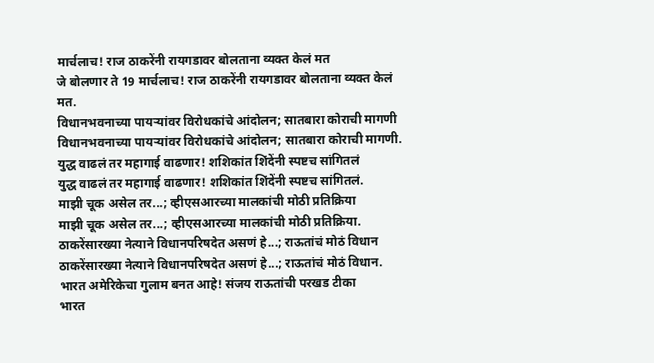मार्चलाच! राज ठाकरेंनी रायगडावर बोलताना व्यक्त केलं मत
जे बोलणार ते 19 मार्चलाच! राज ठाकरेंनी रायगडावर बोलताना व्यक्त केलं मत.
विधानभवनाच्या पायऱ्यांवर विरोधकांचे आंदोलन; सातबारा कोराची मागणी
विधानभवनाच्या पायऱ्यांवर विरोधकांचे आंदोलन; सातबारा कोराची मागणी.
युद्ध वाढलं तर महागाई वाढणार! शशिकांत शिंदेंनी स्पष्टच सांगितलं
युद्ध वाढलं तर महागाई वाढणार! शशिकांत शिंदेंनी स्पष्टच सांगितलं.
माझी चूक असेल तर...; व्हीएसआरच्या मालकांची मोठी प्रतिक्रिया
माझी चूक असेल तर...; व्हीएसआरच्या मालकांची मोठी प्रतिक्रिया.
ठाकरेंसारख्या नेत्याने विधानपरिषदेत असणं हे...; राऊतांचं मोठं विधान
ठाकरेंसारख्या नेत्याने विधानपरिषदेत असणं हे...; राऊतांचं मोठं विधान.
भारत अमेरिकेचा गुलाम बनत आहे! संजय राऊतांची परखड टीका
भारत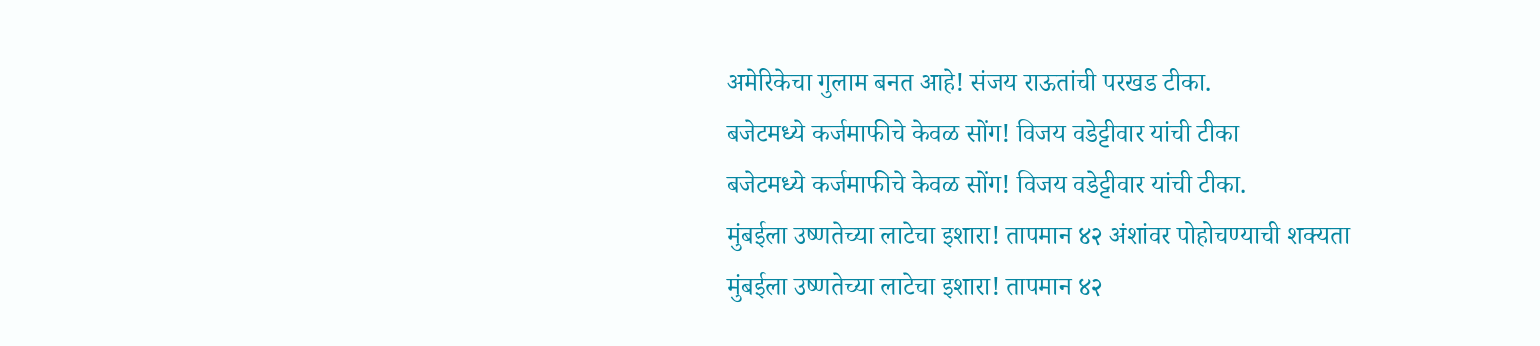अमेरिकेचा गुलाम बनत आहे! संजय राऊतांची परखड टीका.
बजेटमध्ये कर्जमाफीचे केवळ सोंग! विजय वडेट्टीवार यांची टीका
बजेटमध्ये कर्जमाफीचे केवळ सोंग! विजय वडेट्टीवार यांची टीका.
मुंबईला उष्णतेच्या लाटेचा इशारा! तापमान ४२ अंशांवर पोहोचण्याची शक्यता
मुंबईला उष्णतेच्या लाटेचा इशारा! तापमान ४२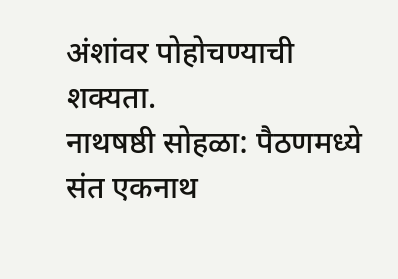अंशांवर पोहोचण्याची शक्यता.
नाथषष्ठी सोहळा: पैठणमध्ये संत एकनाथ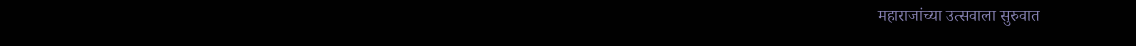महाराजांच्या उत्सवाला सुरुवात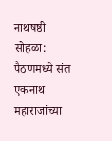नाथषष्ठी सोहळा: पैठणमध्ये संत एकनाथ महाराजांच्या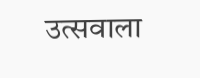उत्सवाला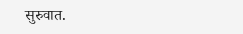सुरुवात.